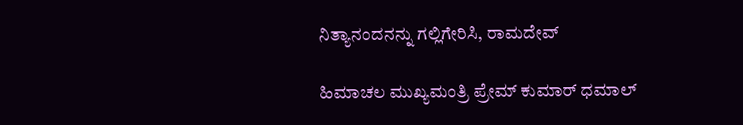ನಿತ್ಯಾನಂದನನ್ನು ಗಲ್ಲಿಗೇರಿಸಿ, ರಾಮದೇವ್

ಹಿಮಾಚಲ ಮುಖ್ಯಮಂತ್ರಿ ಪ್ರೇಮ್ ಕುಮಾರ್ ಧಮಾಲ್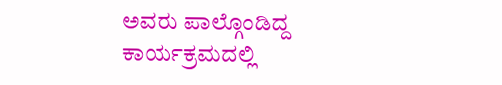ಅವರು ಪಾಲ್ಗೊಂಡಿದ್ದ ಕಾರ್ಯಕ್ರಮದಲ್ಲಿ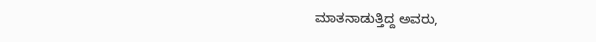ಮಾತನಾಡುತ್ತಿದ್ದ ಅವರು,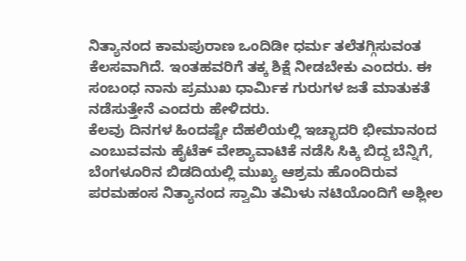ನಿತ್ಯಾನಂದ ಕಾಮಪುರಾಣ ಒಂದಿಡೀ ಧರ್ಮ ತಲೆತಗ್ಗಿಸುವಂತ ಕೆಲಸವಾಗಿದೆ. ಇಂತಹವರಿಗೆ ತಕ್ಕ ಶಿಕ್ಷೆ ನೀಡಬೇಕು ಎಂದರು. ಈ ಸಂಬಂಧ ನಾನು ಪ್ರಮುಖ ಧಾರ್ಮಿಕ ಗುರುಗಳ ಜತೆ ಮಾತುಕತೆ ನಡೆಸುತ್ತೇನೆ ಎಂದರು ಹೇಳಿದರು.
ಕೆಲವು ದಿನಗಳ ಹಿಂದಷ್ಟೇ ದೆಹಲಿಯಲ್ಲಿ ಇಚ್ಛಾದರಿ ಭೀಮಾನಂದ ಎಂಬುವವನು ಹೈಟೆಕ್ ವೇಶ್ಯಾವಾಟಿಕೆ ನಡೆಸಿ ಸಿಕ್ಕಿ ಬಿದ್ದ ಬೆನ್ನಿಗೆ, ಬೆಂಗಳೂರಿನ ಬಿಡದಿಯಲ್ಲಿ ಮುಖ್ಯ ಆಶ್ರಮ ಹೊಂದಿರುವ ಪರಮಹಂಸ ನಿತ್ಯಾನಂದ ಸ್ವಾಮಿ ತಮಿಳು ನಟಿಯೊಂದಿಗೆ ಅಶ್ಲೀಲ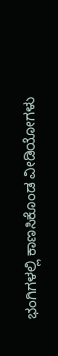ಭಂಗಿಗಳಲ್ಲಿ ಕಾಣಸಿಕೊಂಡ ವೀಡಿಯೋಗಳು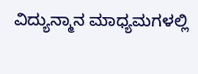ವಿದ್ಯುನ್ಮಾನ ಮಾಧ್ಯಮಗಳಲ್ಲಿ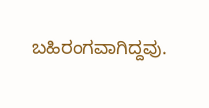ಬಹಿರಂಗವಾಗಿದ್ದವು.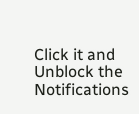Click it and Unblock the Notifications